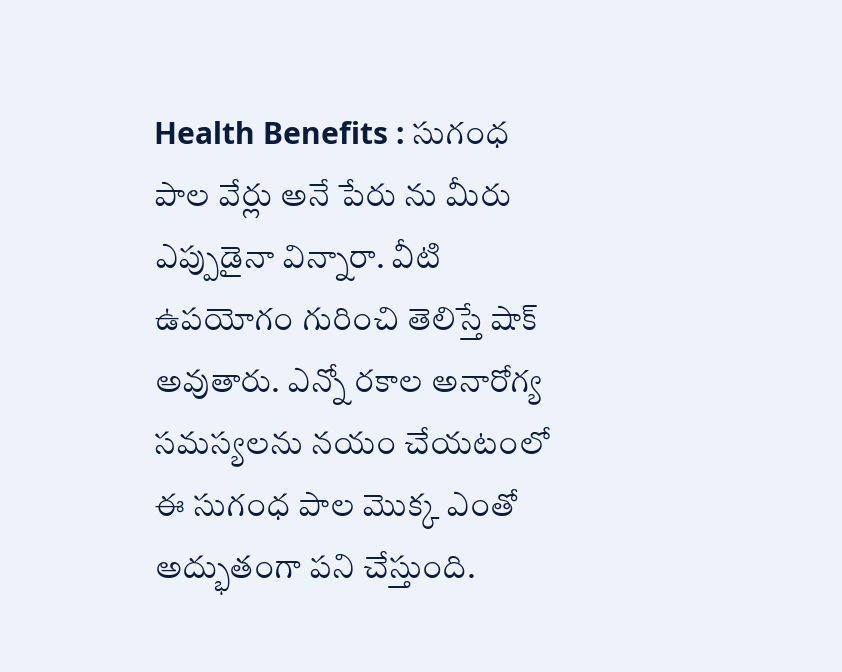Health Benefits : సుగంధ పాల వేర్లు అనే పేరు ను మీరు ఎప్పుడైనా విన్నారా. వీటి ఉపయోగం గురించి తెలిస్తే షాక్ అవుతారు. ఎన్నో రకాల అనారోగ్య సమస్యలను నయం చేయటంలో ఈ సుగంధ పాల మొక్క ఎంతో అద్భుతంగా పని చేస్తుంది.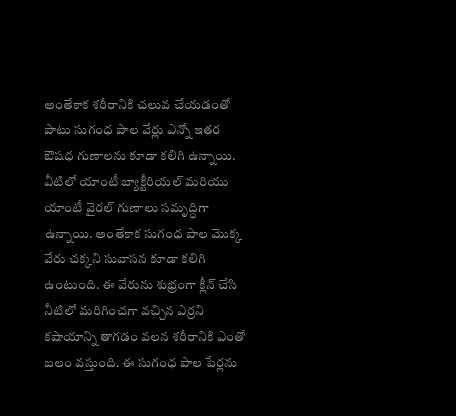అంతేకాక శరీరానికి చలువ చేయడంతో పాటు సుగంధ పాల వేర్లు ఎన్నో ఇతర ఔషధ గుణాలను కూడా కలిగి ఉన్నాయి. వీటిలో యాంటీ బ్యాక్టీరియల్ మరియు యాంటీ వైరల్ గుణాలు సమృద్ధిగా ఉన్నాయి. అంతేకాక సుగంధ పాల మొక్క వేరు చక్కని సువాసన కూడా కలిగి ఉంటుంది. ఈ వేరును శుభ్రంగా క్లీన్ చేసి నీటిలో మరిగించగా వచ్చిన ఎర్రని కషాయాన్ని తాగడం వలన శరీరానికి ఎంతో బలం వస్తుంది. ఈ సుగంధ పాల పేర్లను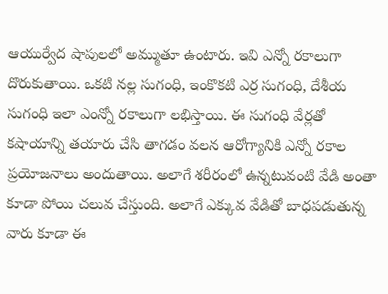ఆయుర్వేద షాపులలో అమ్ముతూ ఉంటారు. ఇవి ఎన్నో రకాలుగా దొరుకుతాయి. ఒకటి నల్ల సుగంధి, ఇంకొకటి ఎర్ర సుగంధి, దేశీయ సుగంధి ఇలా ఎంన్నో రకాలుగా లభిస్తాయి. ఈ సుగంధి వేర్లతో కషాయాన్ని తయారు చేసి తాగడం వలన ఆరోగ్యానికి ఎన్నో రకాల ప్రయోజనాలు అందుతాయి. అలాగే శరీరంలో ఉన్నటువంటి వేడి అంతా కూడా పోయి చలువ చేస్తుంది. అలాగే ఎక్కువ వేడితో బాధపడుతున్న వారు కూడా ఈ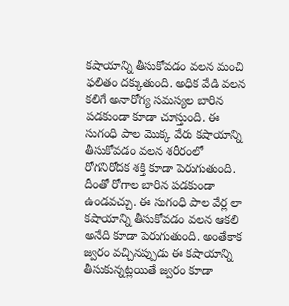కషాయాన్ని తీసుకోవడం వలన మంచి ఫలితం దక్కుతుంది. అధిక వేడి వలన కలిగే అనారోగ్య సమస్యల బారిన పడకుండా కూడా చూస్తుంది. ఈ సుగంధి పాల మొక్క వేరు కషాయాన్ని తీసుకోవడం వలన శరీరంలో రోగనిరోదక శక్తి కూడా పెరుగుతుంది. దీంతో రోగాల బారిన పడకుండా ఉండవచ్చు. ఈ సుగంధి పాల వేర్ల లా కషాయాన్ని తీసుకోవడం వలన ఆకలి అనేది కూడా పెరుగుతుంది. అంతేకాక జ్వరం వచ్చినప్పుడు ఈ కషాయాన్ని తీసుకున్నట్లయితే జ్వరం కూడా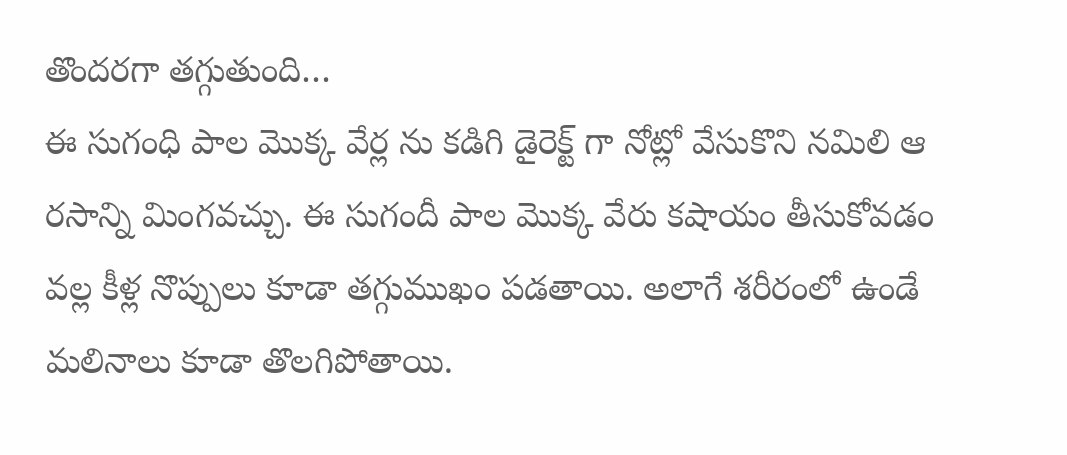తొందరగా తగ్గుతుంది…
ఈ సుగంధి పాల మొక్క వేర్ల ను కడిగి డైరెక్ట్ గా నోట్లో వేసుకొని నమిలి ఆ రసాన్ని మింగవచ్చు. ఈ సుగందీ పాల మొక్క వేరు కషాయం తీసుకోవడం వల్ల కీళ్ల నొప్పులు కూడా తగ్గుముఖం పడతాయి. అలాగే శరీరంలో ఉండే మలినాలు కూడా తొలగిపోతాయి.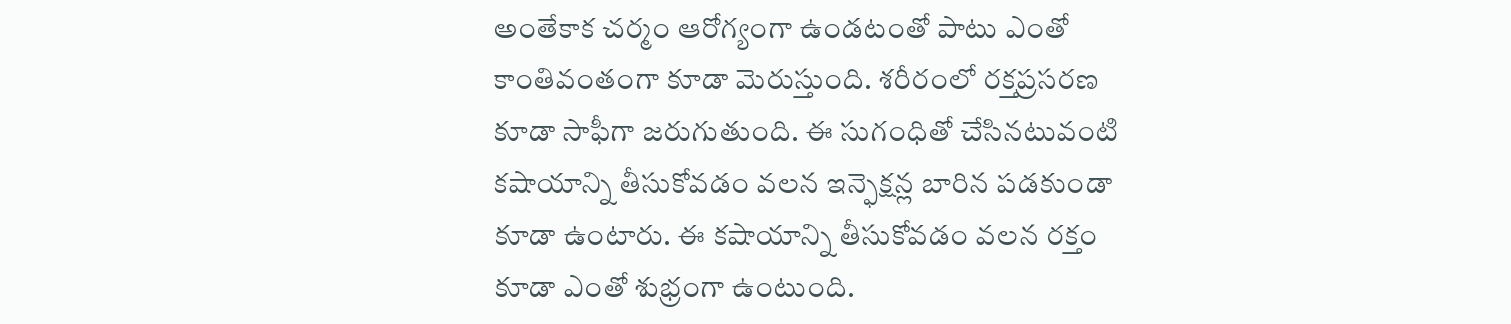అంతేకాక చర్మం ఆరోగ్యంగా ఉండటంతో పాటు ఎంతో కాంతివంతంగా కూడా మెరుస్తుంది. శరీరంలో రక్తప్రసరణ కూడా సాఫీగా జరుగుతుంది. ఈ సుగంధితో చేసినటువంటి కషాయాన్ని తీసుకోవడం వలన ఇన్ఫెక్షన్ల బారిన పడకుండా కూడా ఉంటారు. ఈ కషాయాన్ని తీసుకోవడం వలన రక్తం కూడా ఎంతో శుభ్రంగా ఉంటుంది.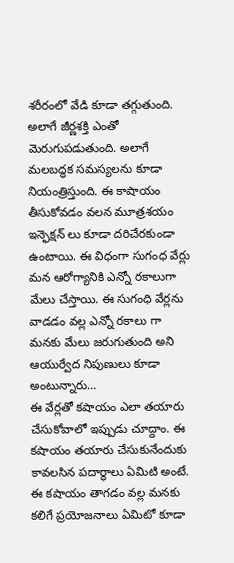శరీరంలో వేడి కూడా తగ్గుతుంది. అలాగే జీర్ణశక్తి ఎంతో మెరుగుపడుతుంది. అలాగే మలబద్ధక సమస్యలను కూడా నియంత్రిస్తుంది. ఈ కాషాయం తీసుకోవడం వలన మూత్రశయం ఇన్ఫెక్షన్ లు కూడా దరిచేరకుండా ఉంటాయి. ఈ విధంగా సుగంధ వేర్లు మన ఆరోగ్యానికి ఎన్నో రకాలుగా మేలు చేస్తాయి. ఈ సుగంధి వేర్లను వాడడం వల్ల ఎన్నో రకాలు గా మనకు మేలు జరుగుతుంది అని ఆయుర్వేద నిపుణులు కూడా అంటున్నారు…
ఈ వేర్లతో కషాయం ఎలా తయారు చేసుకోవాలో ఇప్పుడు చూద్దాం. ఈ కషాయం తయారు చేసుకునేందుకు కావలసిన పదార్థాలు ఏమిటి అంటే. ఈ కషాయం తాగడం వల్ల మనకు కలిగే ప్రయోజనాలు ఏమిటో కూడా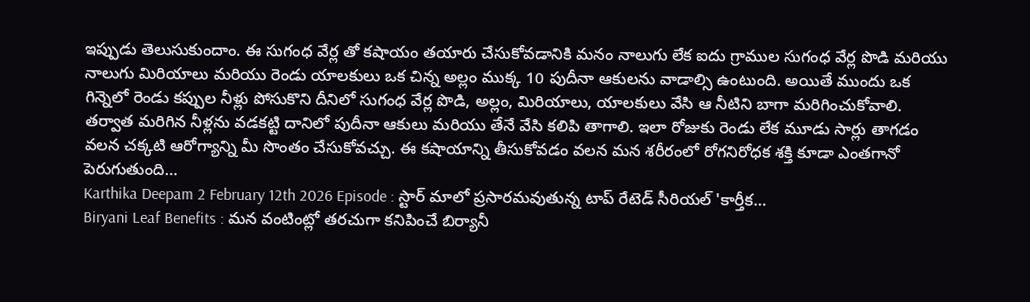ఇప్పుడు తెలుసుకుందాం. ఈ సుగంధ వేర్ల తో కషాయం తయారు చేసుకోవడానికి మనం నాలుగు లేక ఐదు గ్రాముల సుగంధ వేర్ల పొడి మరియు నాలుగు మిరియాలు మరియు రెండు యాలకులు ఒక చిన్న అల్లం ముక్క 10 పుదీనా ఆకులను వాడాల్సి ఉంటుంది. అయితే ముందు ఒక గిన్నెలో రెండు కప్పుల నీళ్లు పోసుకొని దీనిలో సుగంధ వేర్ల పొడి, అల్లం, మిరియాలు, యాలకులు వేసి ఆ నీటిని బాగా మరిగించుకోవాలి. తర్వాత మరిగిన నీళ్లను వడకట్టి దానిలో పుదీనా ఆకులు మరియు తేనే వేసి కలిపి తాగాలి. ఇలా రోజుకు రెండు లేక మూడు సార్లు తాగడం వలన చక్కటి ఆరోగ్యాన్ని మీ సొంతం చేసుకోవచ్చు. ఈ కషాయాన్ని తీసుకోవడం వలన మన శరీరంలో రోగనిరోధక శక్తి కూడా ఎంతగానో పెరుగుతుంది…
Karthika Deepam 2 February 12th 2026 Episode : స్టార్ మాలో ప్రసారమవుతున్న టాప్ రేటెడ్ సీరియల్ 'కార్తీక…
Biryani Leaf Benefits : మన వంటింట్లో తరచుగా కనిపించే బిర్యానీ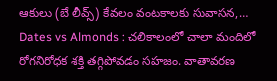ఆకులు (బే లీవ్స్) కేవలం వంటకాలకు సువాసన,…
Dates vs Almonds : చలికాలంలో చాలా మందిలో రోగనిరోధక శక్తి తగ్గిపోవడం సహజం. వాతావరణ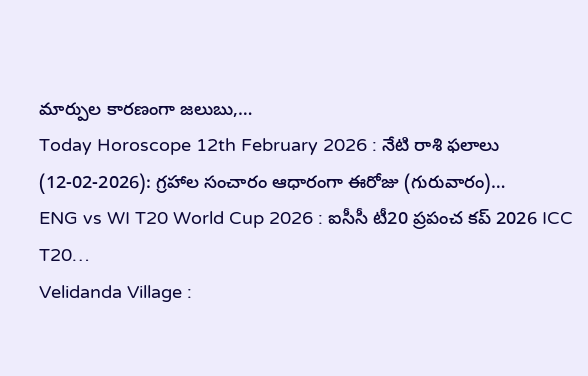మార్పుల కారణంగా జలుబు,…
Today Horoscope 12th February 2026 : నేటి రాశి ఫలాలు (12-02-2026): గ్రహాల సంచారం ఆధారంగా ఈరోజు (గురువారం)…
ENG vs WI T20 World Cup 2026 : ఐసీసీ టీ20 ప్రపంచ కప్ 2026 ICC T20…
Velidanda Village :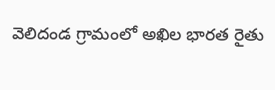వెలిదండ గ్రామంలో అఖిల భారత రైతు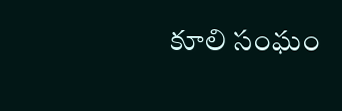కూలి సంఘం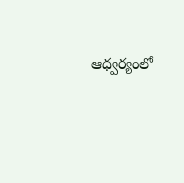ఆధ్వర్యంలో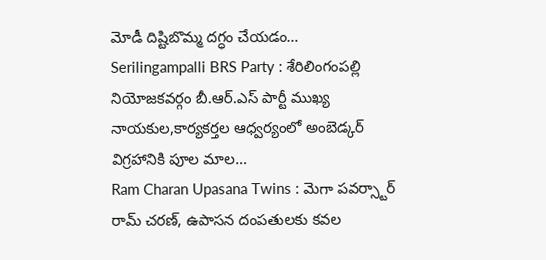మోడీ దిష్టిబొమ్మ దగ్ధం చేయడం…
Serilingampalli BRS Party : శేరిలింగంపల్లి నియోజకవర్గం బీ.ఆర్.ఎస్ పార్టీ ముఖ్య నాయకుల,కార్యకర్తల ఆధ్వర్యంలో అంబెడ్కర్ విగ్రహానికి పూల మాల…
Ram Charan Upasana Twins : మెగా పవర్స్టార్ రామ్ చరణ్, ఉపాసన దంపతులకు కవల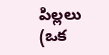పిల్లలు (ఒక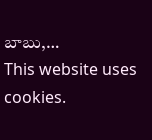బాబు,…
This website uses cookies.